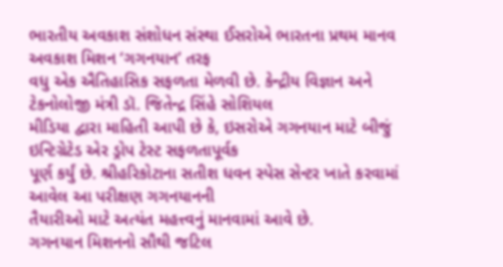ભારતીય અવકાશ સંશોધન સંસ્થા ઈસરોએ ભારતના પ્રથમ માનવ અવકાશ મિશન ‘ગગનયાન’ તરફ
વધુ એક ઐતિહાસિક સફળતા મેળવી છે. કેન્દ્રીય વિજ્ઞાન અને ટેકનોલોજી મંત્રી ડૉ. જિતેન્દ્ર સિંહે સોશિયલ
મીડિયા દ્વારા માહિતી આપી છે કે, ઇસરોએ ગગનયાન માટે બીજું ઇન્ટિગ્રેટેડ એર ડ્રોપ ટેસ્ટ સફળતાપૂર્વક
પૂર્ણ કર્યું છે. શ્રીહરિકોટાના સતીશ ધવન સ્પેસ સેન્ટર ખાતે કરવામાં આવેલ આ પરીક્ષણ ગગનયાનની
તૈયારીઓ માટે અત્યંત મહત્ત્વનું માનવામાં આવે છે.
ગગનયાન મિશનનો સૌથી જટિલ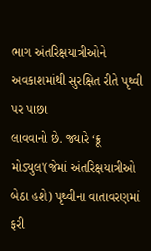ભાગ અંતરિક્ષયાત્રીઓને અવકાશમાંથી સુરક્ષિત રીતે પૃથ્વી પર પાછા
લાવવાનો છે. જ્યારે ‘ક્રૂ મોડ્યુલ'(જેમાં અંતરિક્ષયાત્રીઓ બેઠા હશે) પૃથ્વીના વાતાવરણમાં ફરી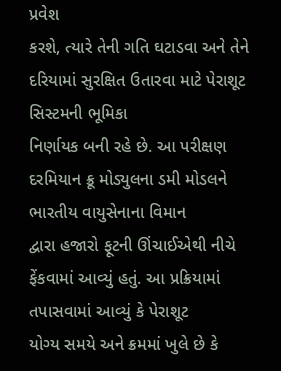પ્રવેશ
કરશે, ત્યારે તેની ગતિ ઘટાડવા અને તેને દરિયામાં સુરક્ષિત ઉતારવા માટે પેરાશૂટ સિસ્ટમની ભૂમિકા
નિર્ણાયક બની રહે છે. આ પરીક્ષણ દરમિયાન ક્રૂ મોડ્યુલના ડમી મોડલને ભારતીય વાયુસેનાના વિમાન
દ્વારા હજારો ફૂટની ઊંચાઈએથી નીચે ફેંકવામાં આવ્યું હતું. આ પ્રક્રિયામાં તપાસવામાં આવ્યું કે પેરાશૂટ
યોગ્ય સમયે અને ક્રમમાં ખુલે છે કે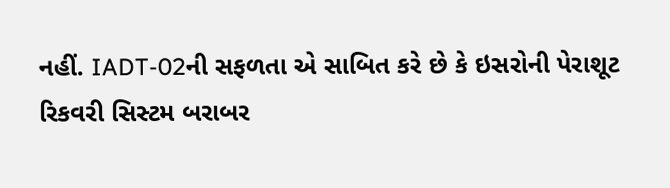નહીં. IADT-02ની સફળતા એ સાબિત કરે છે કે ઇસરોની પેરાશૂટ
રિકવરી સિસ્ટમ બરાબર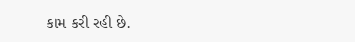કામ કરી રહી છે.